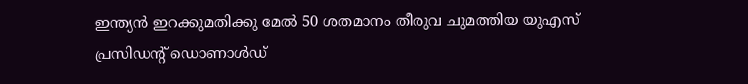ഇന്ത്യൻ ഇറക്കുമതിക്കു മേൽ 50 ശതമാനം തീരുവ ചുമത്തിയ യുഎസ് പ്രസിഡന്റ് ഡൊണാൾഡ്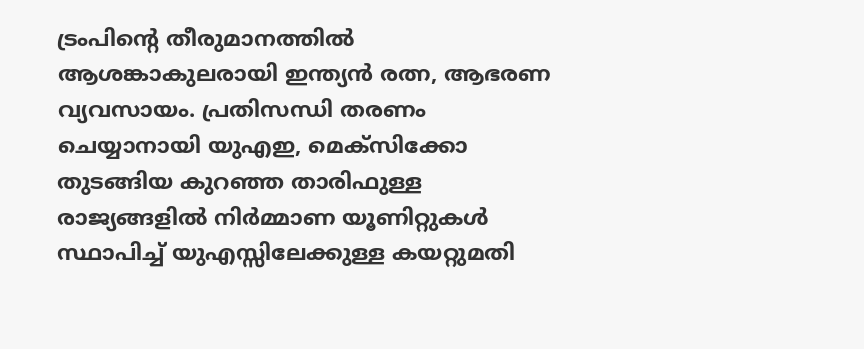ട്രംപിന്റെ തീരുമാനത്തിൽ ആശങ്കാകുലരായി ഇന്ത്യൻ രത്ന, ആഭരണ വ്യവസായം. പ്രതിസന്ധി തരണം ചെയ്യാനായി യുഎഇ, മെക്സിക്കോ തുടങ്ങിയ കുറഞ്ഞ താരിഫുള്ള രാജ്യങ്ങളിൽ നിർമ്മാണ യൂണിറ്റുകൾ സ്ഥാപിച്ച് യുഎസ്സിലേക്കുള്ള കയറ്റുമതി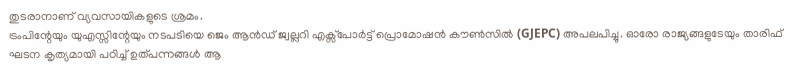തുടരാനാണ് വ്യവസായികളുടെ ശ്രമം.
ട്രംപിന്റേയും യുഎസ്സിന്റേയും നടപടിയെ ജെം ആൻഡ് ജ്വല്ലറി എക്സ്പോർട്ട് പ്രൊമോഷൻ കൗൺസിൽ (GJEPC) അപലപിച്ചു. ഓരോ രാജ്യങ്ങളുടേയും താരിഫ് ഘടന കൃത്യമായി പഠിച്ച് ഉത്പന്നങ്ങൾ ആ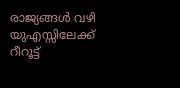രാജ്യങ്ങൾ വഴി യുഎസ്സിലേക്ക് റീറൂട്ട്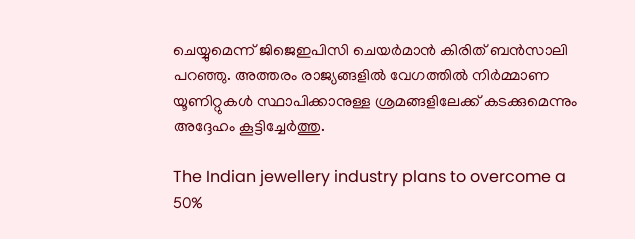ചെയ്യുമെന്ന് ജിജെഇപിസി ചെയർമാൻ കിരിത് ബൻസാലി പറഞ്ഞു. അത്തരം രാജ്യങ്ങളിൽ വേഗത്തിൽ നിർമ്മാണ യൂണിറ്റുകൾ സ്ഥാപിക്കാനുള്ള ശ്രമങ്ങളിലേക്ക് കടക്കുമെന്നും അദ്ദേഹം കൂട്ടിച്ചേർത്തു.

The Indian jewellery industry plans to overcome a 50%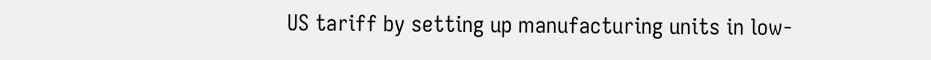US tariff by setting up manufacturing units in low-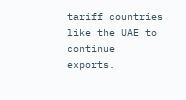tariff countries like the UAE to continue exports.